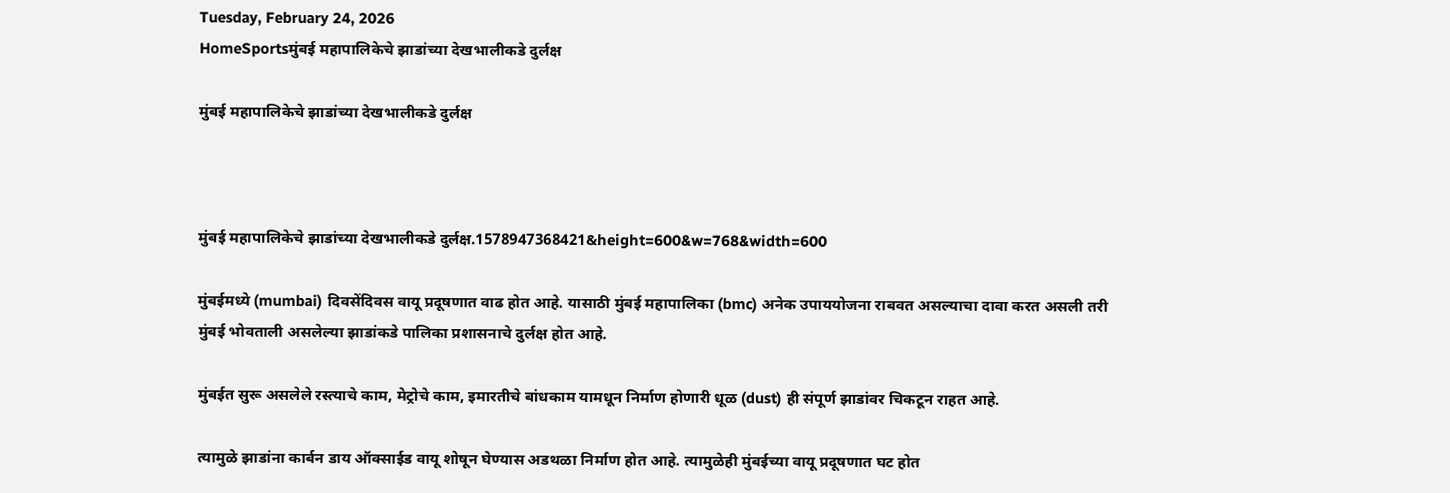Tuesday, February 24, 2026
HomeSportsमुंबई महापालिकेचे झाडांच्या देखभालीकडे दुर्लक्ष

मुंबई महापालिकेचे झाडांच्या देखभालीकडे दुर्लक्ष



मुंबई महापालिकेचे झाडांच्या देखभालीकडे दुर्लक्ष.1578947368421&height=600&w=768&width=600

मुंबईमध्ये (mumbai) दिवसेंदिवस वायू प्रदूषणात वाढ होत आहे. यासाठी मुंबई महापालिका (bmc) अनेक उपाययोजना राबवत असल्याचा दावा करत असली तरी मुंबई भोवताली असलेल्या झाडांकडे पालिका प्रशासनाचे दुर्लक्ष होत आहे.

मुंबईत सुरू असलेले रस्त्याचे काम, मेट्रोचे काम, इमारतीचे बांधकाम यामधून निर्माण होणारी धूळ (dust) ही संपूर्ण झाडांवर चिकटून राहत आहे.

त्यामुळे झाडांना कार्बन डाय ऑक्साईड वायू शोषून घेण्यास अडथळा निर्माण होत आहे. त्यामुळेही मुंबईच्या वायू प्रदूषणात घट होत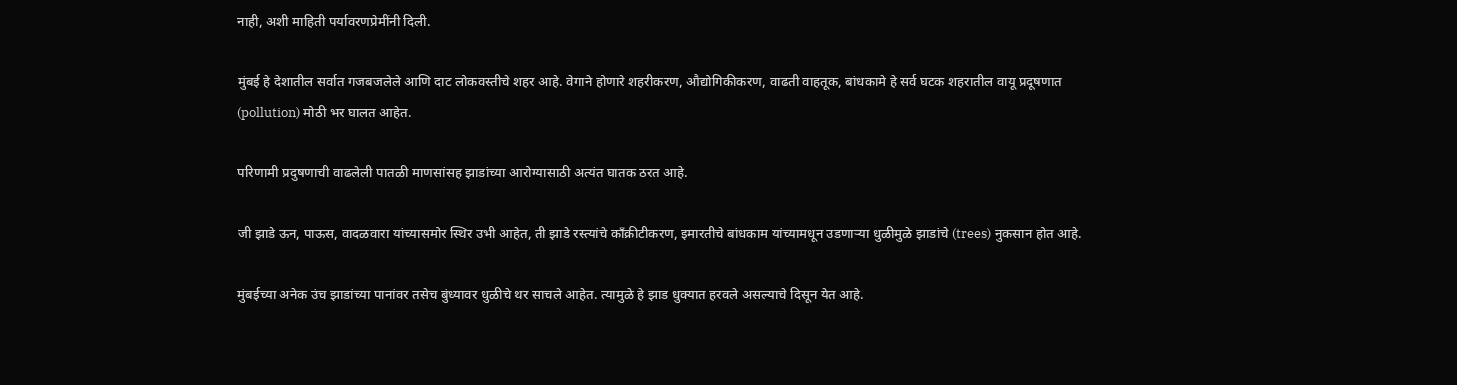नाही, अशी माहिती पर्यावरणप्रेमींनी दिली.

मुंबई हे देशातील सर्वात गजबजलेले आणि दाट लोकवस्तीचे शहर आहे. वेगाने होणारे शहरीकरण, औद्योगिकीकरण, वाढती वाहतूक, बांधकामे हे सर्व घटक शहरातील वायू प्रदूषणात (pollution) मोठी भर घालत आहेत.

परिणामी प्रदुषणाची वाढलेली पातळी माणसांसह झाडांच्या आरोग्यासाठी अत्यंत घातक ठरत आहे.

जी झाडे ऊन, पाऊस, वादळवारा यांच्यासमोर स्थिर उभी आहेत, ती झाडे रस्त्यांचे काँक्रीटीकरण, इमारतीचे बांधकाम यांच्यामधून उडणाऱ्या धुळीमुळे झाडांचे (trees) नुकसान होत आहे.

मुंबईच्या अनेक उंच झाडांच्या पानांवर तसेच बुंध्यावर धुळीचे थर साचले आहेत. त्यामुळे हे झाड धुक्यात हरवले असल्याचे दिसून येत आहे.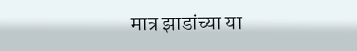मात्र झाडांच्या या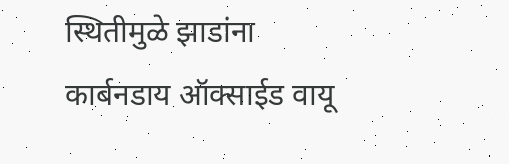स्थितीमुळे झाडांना कार्बनडाय ऑक्साईड वायू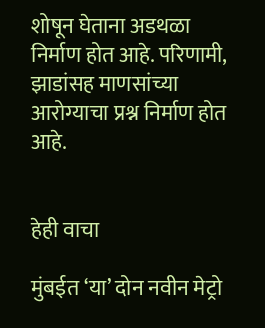शोषून घेताना अडथळा निर्माण होत आहे. परिणामी, झाडांसह माणसांच्या आरोग्याचा प्रश्न निर्माण होत आहे.


हेही वाचा

मुंबईत ‘या’ दोन नवीन मेट्रो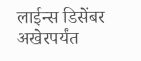लाईन्स डिसेंबर अखेरपर्यंत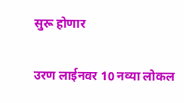सुरू होणार

उरण लाईनवर 10 नव्या लोकल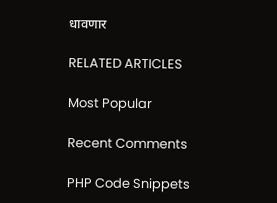धावणार

RELATED ARTICLES

Most Popular

Recent Comments

PHP Code Snippets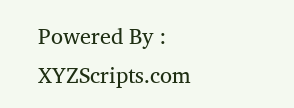Powered By : XYZScripts.com